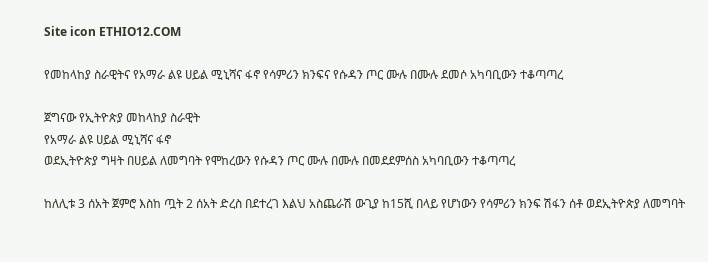Site icon ETHIO12.COM

የመከላከያ ስራዊትና የአማራ ልዩ ሀይል ሚኒሻና ፋኖ የሳምሪን ክንፍና የሱዳን ጦር ሙሉ በሙሉ ደመሶ አካባቢውን ተቆጣጣረ

ጀግናው የኢትዮጵያ መከላከያ ስራዊት
የአማራ ልዩ ሀይል ሚኒሻና ፋኖ
ወደኢትዮጵያ ግዛት በሀይል ለመግባት የሞከረውን የሱዳን ጦር ሙሉ በሙሉ በመደደምሰስ አካባቢውን ተቆጣጣረ

ከለሊቱ 3 ሰአት ጀምሮ እስከ ጧት 2 ሰአት ድረስ በደተረገ እልህ አስጨራሽ ውጊያ ከ15ሺ በላይ የሆነውን የሳምሪን ክንፍ ሽፋን ሰቶ ወደኢትዮጵያ ለመግባት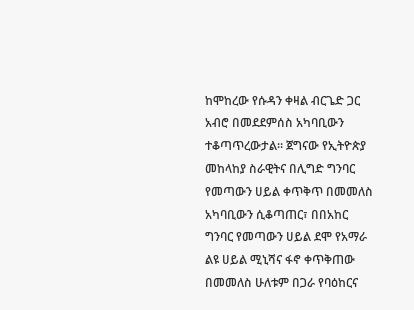ከሞከረው የሱዳን ቀዛል ብርጌድ ጋር አብሮ በመደደምሰስ አካባቢውን ተቆጣጥረውታል። ጀግናው የኢትዮጵያ መከላከያ ስራዊትና በሊግድ ግንባር የመጣውን ሀይል ቀጥቅጥ በመመለስ
አካባቢውን ሲቆጣጠር፣ በበአከር ግንባር የመጣውን ሀይል ደሞ የአማራ ልዩ ሀይል ሚኒሻና ፋኖ ቀጥቅጠው በመመለስ ሁለቱም በጋራ የባዕከርና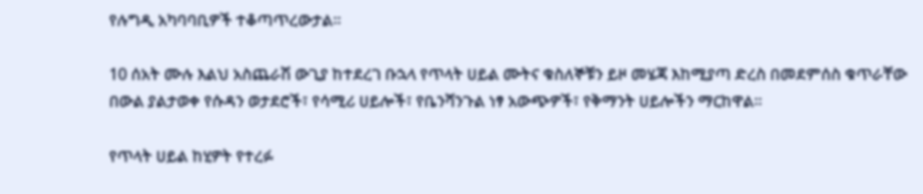የሉግዲ አካባባቢዎች ተቆጣጥረውታል።

10 ሰአት ሙሉ እልህ አስጨራሽ ውጊያ ከተደረገ ቡኋላ የጥላት ሀይል ሙትና ቁስለኞቹን ይዞ መሄጃ እከሚያጣ ድረስ በመደምሰስ ቁጥራቸው በውል ያልታወቀ የሱዳን ወታደሮች፣ የሳሚሪ ሀይሎች፣ የቤንሻንጉል ነፃ አውጭዎች፣ የቅማንት ሀይሎችን ማርከዋል።

የጥላት ሀይል ከሂዎት የተረፉ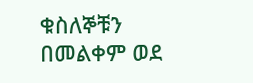ቁስለኞቹን
በመልቀም ወደ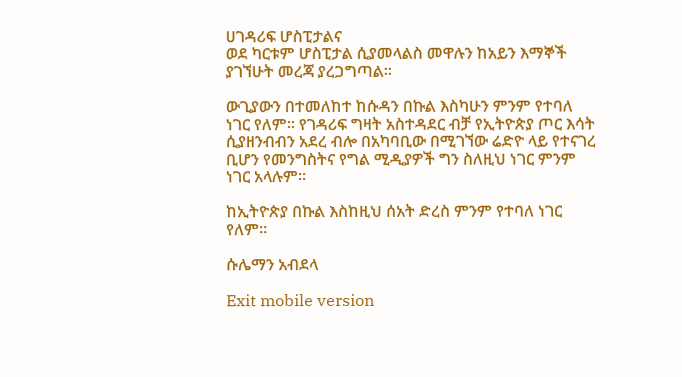ሀገዳሪፍ ሆስፒታልና
ወደ ካርቱም ሆስፒታል ሲያመላልስ መዋሉን ከአይን እማኞች ያገኘሁት መረጃ ያረጋግጣል።

ውጊያውን በተመለከተ ከሱዳን በኩል እስካሁን ምንም የተባለ ነገር የለም። የገዳሪፍ ግዛት አስተዳደር ብቻ የኢትዮጵያ ጦር እሳት ሲያዘንብብን አደረ ብሎ በአካባቢው በሚገኘው ሬድዮ ላይ የተናገረ ቢሆን የመንግስትና የግል ሚዲያዎች ግን ስለዚህ ነገር ምንም ነገር አላሉም።

ከኢትዮጵያ በኩል እስከዚህ ሰአት ድረስ ምንም የተባለ ነገር የለም።

ሱሌማን አብደላ

Exit mobile version